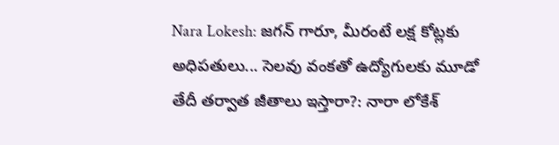Nara Lokesh: జగన్ గారూ, మీరంటే లక్ష కోట్లకు అధిపతులు... సెలవు వంకతో ఉద్యోగులకు మూడో తేదీ తర్వాత జీతాలు ఇస్తారా?: నారా లోకేశ్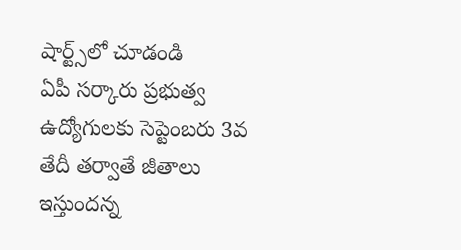షార్ట్స్‌లో చూడండి
ఏపీ సర్కారు ప్రభుత్వ ఉద్యోగులకు సెప్టెంబరు 3వ తేదీ తర్వాతే జీతాలు ఇస్తుందన్న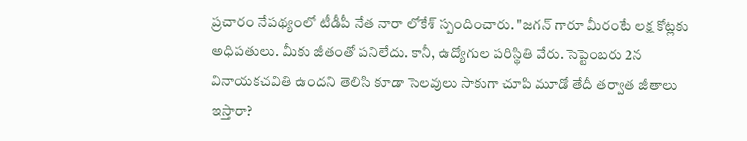ప్రచారం నేపథ్యంలో టీడీపీ నేత నారా లోకేశ్ స్పందించారు. "జగన్ గారూ మీరంటే లక్ష కోట్లకు అధిపతులు. మీకు జీతంతో పనిలేదు. కానీ, ఉద్యోగుల పరిస్థితి వేరు. సెప్టెంబరు 2న వినాయకచవితి ఉందని తెలిసి కూడా సెలవులు సాకుగా చూపి మూడో తేదీ తర్వాత జీతాలు ఇస్తారా?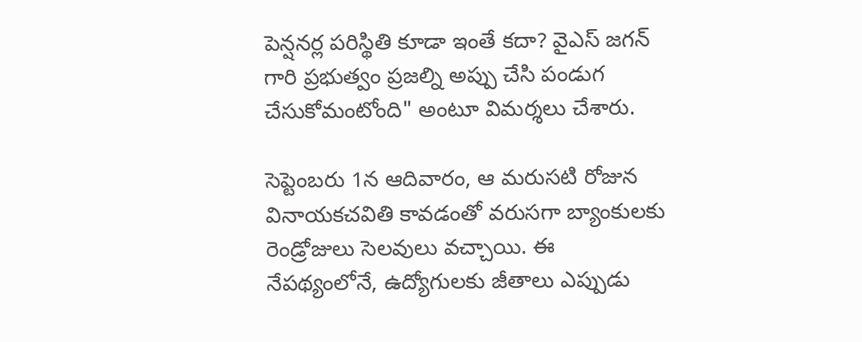పెన్షనర్ల పరిస్థితి కూడా ఇంతే కదా? వైఎస్ జగన్ గారి ప్రభుత్వం ప్రజల్ని అప్పు చేసి పండుగ చేసుకోమంటోంది" అంటూ విమర్శలు చేశారు.

సెప్టెంబరు 1న ఆదివారం, ఆ మరుసటి రోజున వినాయకచవితి కావడంతో వరుసగా బ్యాంకులకు రెండ్రోజులు సెలవులు వచ్చాయి. ఈ నేపథ్యంలోనే, ఉద్యోగులకు జీతాలు ఎప్పుడు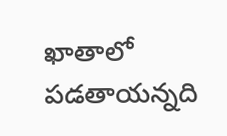ఖాతాలో పడతాయన్నది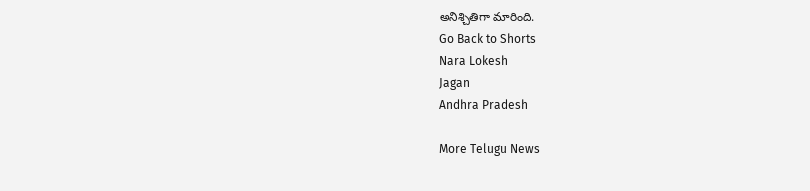అనిశ్చితిగా మారింది.
Go Back to Shorts
Nara Lokesh
Jagan
Andhra Pradesh

More Telugu News